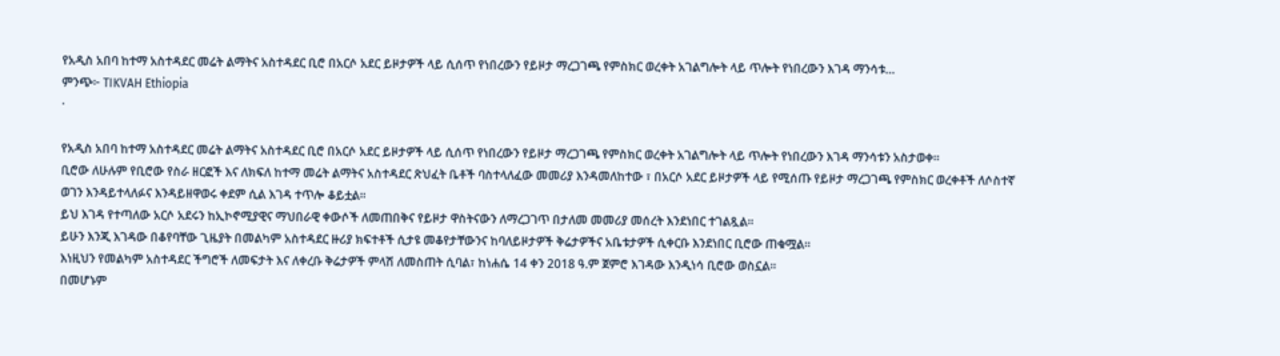የአዲስ አበባ ከተማ አስተዳደር መሬት ልማትና አስተዳደር ቢሮ በአርሶ አደር ይዞታዎች ላይ ሲሰጥ የነበረውን የይዞታ ማረጋገጫ የምስክር ወረቀት አገልግሎት ላይ ጥሎት የነበረውን እገዳ ማንሳቱ…
ምንጭ፦ TIKVAH Ethiopia
·

የአዲስ አበባ ከተማ አስተዳደር መሬት ልማትና አስተዳደር ቢሮ በአርሶ አደር ይዞታዎች ላይ ሲሰጥ የነበረውን የይዞታ ማረጋገጫ የምስክር ወረቀት አገልግሎት ላይ ጥሎት የነበረውን እገዳ ማንሳቱን አስታወቀ።
ቢሮው ለሁሉም የቢሮው የስራ ዘርፎች እና ለክፍለ ከተማ መሬት ልማትና አስተዳደር ጽህፈት ቤቶች ባስተላለፈው መመሪያ እንዳመለከተው ፣ በአርሶ አደር ይዞታዎች ላይ የሚሰጡ የይዞታ ማረጋገጫ የምስክር ወረቀቶች ለሶስተኛ ወገን እንዳይተላለፉና እንዳይዘዋወሩ ቀደም ሲል እገዳ ተጥሎ ቆይቷል።
ይህ እገዳ የተጣለው አርሶ አደሩን ከኢኮኖሚያዊና ማህበራዊ ቀውሶች ለመጠበቅና የይዞታ ዋስትናውን ለማረጋገጥ በታለመ መመሪያ መሰረት እንደነበር ተገልጿል።
ይሁን እንጂ እገዳው በቆየባቸው ጊዜያት በመልካም አስተዳደር ዙሪያ ክፍተቶች ሲታዩ መቆየታቸውንና ከባለይዞታዎች ቅሬታዎችና አቤቱታዎች ሲቀርቡ እንደነበር ቢሮው ጠቁሟል።
እነዚህን የመልካም አስተዳደር ችግሮች ለመፍታት እና ለቀረቡ ቅሬታዎች ምላሽ ለመስጠት ሲባል፣ ከነሐሴ 14 ቀን 2018 ዓ.ም ጀምሮ እገዳው እንዲነሳ ቢሮው ወስኗል።
በመሆኑም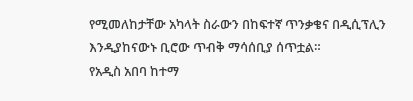የሚመለከታቸው አካላት ስራውን በከፍተኛ ጥንቃቄና በዲሲፕሊን እንዲያከናውኑ ቢሮው ጥብቅ ማሳሰቢያ ሰጥቷል።
የአዲስ አበባ ከተማ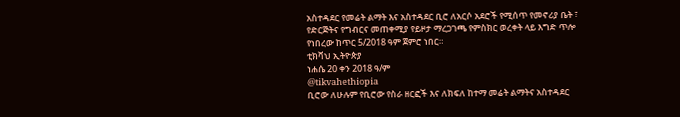አስተዳደር የመሬት ልማት እና አስተዳደር ቢሮ ለአርሶ አደሮች የሚሰጥ የመኖሪያ ቤት ፣ የድርጅትና የግብርና መጠቀሚያ የይዞታ ማረጋገጫ የምስክር ወረቀት ላይ እግድ ጥሎ የነበረው ከጥር 5/2018 ዓም ጀምሮ ነበር።
ቲክቫህ ኢትዮጵያ
ነሐሴ 20 ቀን 2018 ዓ/ም
@tikvahethiopia
ቢሮው ለሁሉም የቢሮው የስራ ዘርፎች እና ለክፍለ ከተማ መሬት ልማትና አስተዳደር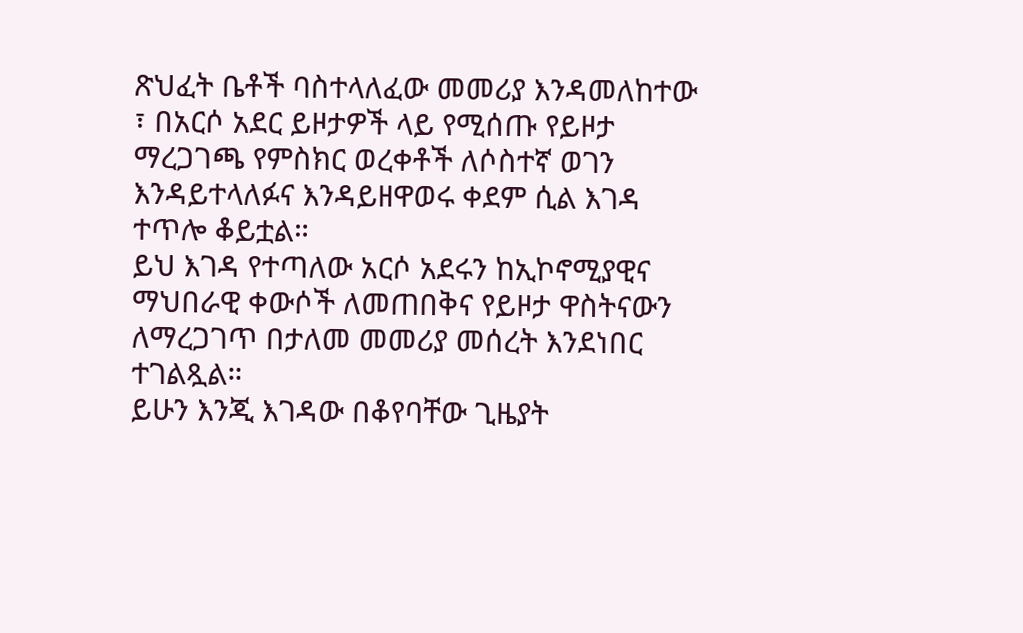ጽህፈት ቤቶች ባስተላለፈው መመሪያ እንዳመለከተው ፣ በአርሶ አደር ይዞታዎች ላይ የሚሰጡ የይዞታ ማረጋገጫ የምስክር ወረቀቶች ለሶስተኛ ወገን እንዳይተላለፉና እንዳይዘዋወሩ ቀደም ሲል እገዳ ተጥሎ ቆይቷል።
ይህ እገዳ የተጣለው አርሶ አደሩን ከኢኮኖሚያዊና ማህበራዊ ቀውሶች ለመጠበቅና የይዞታ ዋስትናውን ለማረጋገጥ በታለመ መመሪያ መሰረት እንደነበር ተገልጿል።
ይሁን እንጂ እገዳው በቆየባቸው ጊዜያት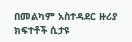በመልካም አስተዳደር ዙሪያ ክፍተቶች ሲታዩ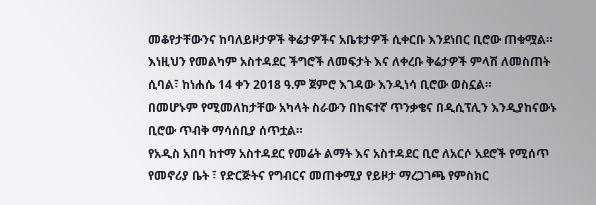መቆየታቸውንና ከባለይዞታዎች ቅሬታዎችና አቤቱታዎች ሲቀርቡ እንደነበር ቢሮው ጠቁሟል።
እነዚህን የመልካም አስተዳደር ችግሮች ለመፍታት እና ለቀረቡ ቅሬታዎች ምላሽ ለመስጠት ሲባል፣ ከነሐሴ 14 ቀን 2018 ዓ.ም ጀምሮ እገዳው እንዲነሳ ቢሮው ወስኗል።
በመሆኑም የሚመለከታቸው አካላት ስራውን በከፍተኛ ጥንቃቄና በዲሲፕሊን እንዲያከናውኑ ቢሮው ጥብቅ ማሳሰቢያ ሰጥቷል።
የአዲስ አበባ ከተማ አስተዳደር የመሬት ልማት እና አስተዳደር ቢሮ ለአርሶ አደሮች የሚሰጥ የመኖሪያ ቤት ፣ የድርጅትና የግብርና መጠቀሚያ የይዞታ ማረጋገጫ የምስክር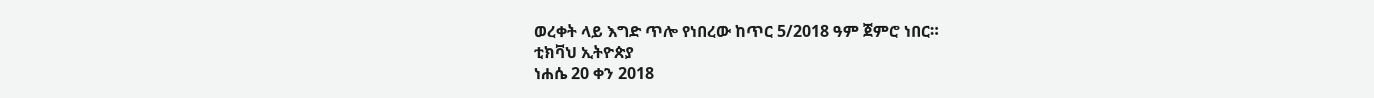ወረቀት ላይ እግድ ጥሎ የነበረው ከጥር 5/2018 ዓም ጀምሮ ነበር።
ቲክቫህ ኢትዮጵያ
ነሐሴ 20 ቀን 2018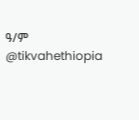ዓ/ም
@tikvahethiopia